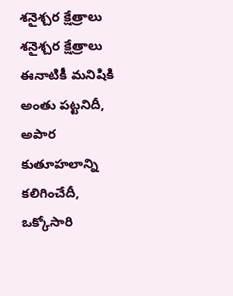శనైశ్చర క్షేత్రాలు
శనైశ్చర క్షేత్రాలు
ఈనాటికీ మనిషికి అంతు పట్టనిదీ, అపార కుతూహలాన్ని కలిగించేదీ, ఒక్కోసారి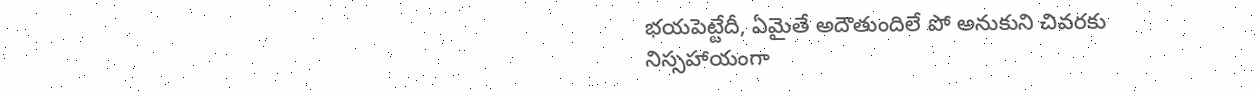భయపెట్టేదీ, ఏమైతే అదౌతుందిలే పో అనుకుని చివరకు నిస్సహాయంగా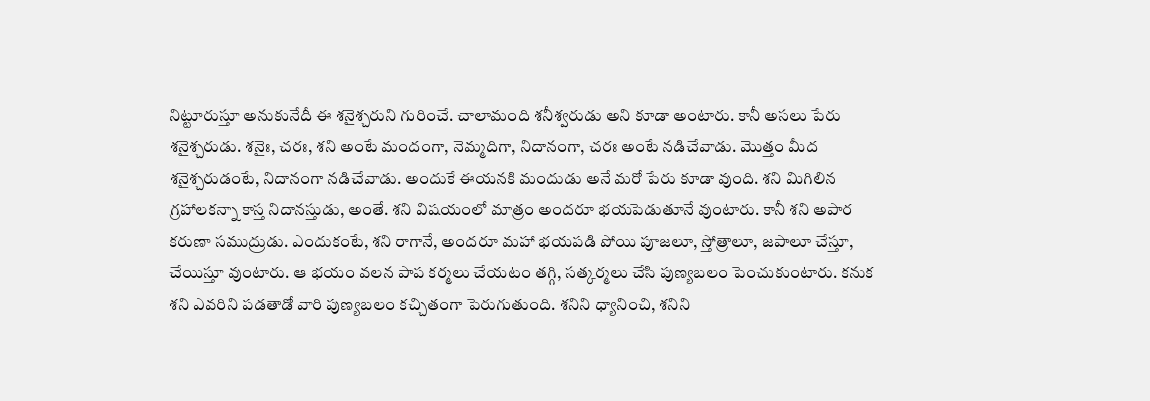నిట్టూరుస్తూ అనుకునేదీ ఈ శనైశ్చరుని గురించే. చాలామంది శనీశ్వరుడు అని కూడా అంటారు. కానీ అసలు పేరు శనైశ్చరుడు. శనైః, చరః, శని అంటే మందంగా, నెమ్మదిగా, నిదానంగా, చరః అంటే నడిచేవాడు. మొత్తం మీద శనైశ్చరుడంటే, నిదానంగా నడిచేవాడు. అందుకే ఈయనకి మందుడు అనే మరో పేరు కూడా వుంది. శని మిగిలిన గ్రహాలకన్నా కాస్త నిదానస్తుడు, అంతే. శని విషయంలో మాత్రం అందరూ భయపెడుతూనే వుంటారు. కానీ శని అపార కరుణా సముద్రుడు. ఎందుకంటే, శని రాగానే, అందరూ మహా భయపడి పోయి పూజలూ, స్తోత్రాలూ, జపాలూ చేస్తూ, చేయిస్తూ వుంటారు. ఆ భయం వలన పాప కర్మలు చేయటం తగ్గి, సత్కర్మలు చేసి పుణ్యబలం పెంచుకుంటారు. కనుక శని ఎవరిని పడతాడో వారి పుణ్యబలం కచ్చితంగా పెరుగుతుంది. శనిని ధ్యానించి, శనిని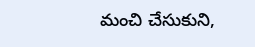మంచి చేసుకుని,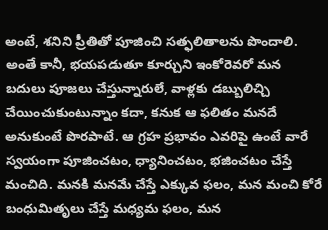అంటే, శనిని ప్రీతితో పూజించి సత్ఫలితాలను పొందాలి. అంతే కానీ, భయపడుతూ కూర్చుని ఇంకోరెవరో మన బదులు పూజలు చేస్తున్నారులే, వాళ్లకు డబ్బులిచ్చి చేయించుకుంటున్నాం కదా, కనుక ఆ ఫలితం మనదే అనుకుంటే పొరపాటే. ఆ గ్రహ ప్రభావం ఎవరిపై ఉంటే వారే స్వయంగా పూజించటం, ధ్యానించటం, భజించటం చేస్తే మంచిది. మనకి మనమే చేస్తే ఎక్కువ ఫలం, మన మంచి కోరే బంధుమితృలు చేస్తే మధ్యమ ఫలం, మన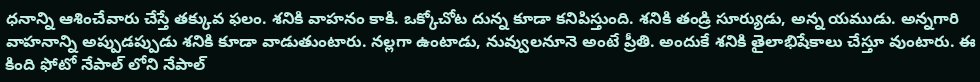ధనాన్ని ఆశించేవారు చేస్తే తక్కువ ఫలం. శనికి వాహనం కాకి. ఒక్కోచోట దున్న కూడా కనిపిస్తుంది. శనికి తండ్రి సూర్యుడు, అన్న యముడు. అన్నగారి వాహనాన్ని అప్పుడప్పుడు శనికి కూడా వాడుతుంటారు. నల్లగా ఉంటాడు, నువ్వులనూనె అంటే ప్రీతి. అందుకే శనికి తైలాభిషేకాలు చేస్తూ వుంటారు. ఈ కింది ఫోటో నేపాల్ లోని నేపాల్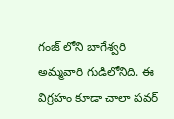గంజ్ లోని బాగేశ్వరి అమ్మవారి గుడిలోనిది. ఈ విగ్రహం కూడా చాలా పవర్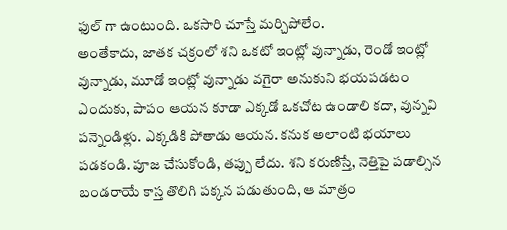ఫుల్ గా ఉంటుంది. ఒకసారి చూస్తే మర్చిపోలేం.
అంతేకాదు, జాతక చక్రంలో శని ఒకటో ఇంట్లో వున్నాడు, రెండో ఇంట్లో వున్నాడు, మూడో ఇంట్లో వున్నాడు వగైరా అనుకుని భయపడటం ఎందుకు, పాపం ఆయన కూడా ఎక్కడో ఒకచోట ఉండాలి కదా, వున్నవి పన్నెండిళ్లు. ఎక్కడికి పోతాడు ఆయన. కనుక అలాంటి భయాలు పడకండి. పూజ చేసుకోండి, తప్పు లేదు. శని కరుణిస్తే, నెత్తిపై పడాల్సిన బండరాయే కాస్త తొలిగి పక్కన పడుతుంది, ఆ మాత్రం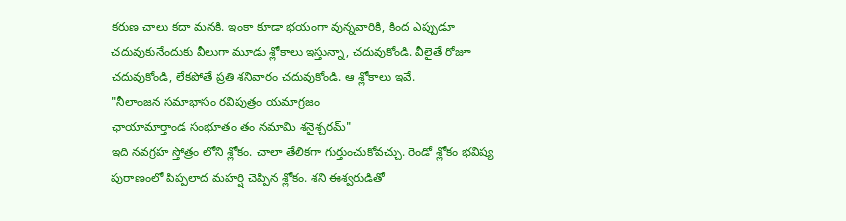కరుణ చాలు కదా మనకి. ఇంకా కూడా భయంగా వున్నవారికి, కింద ఎప్పుడూ చదువుకునేందుకు వీలుగా మూడు శ్లోకాలు ఇస్తున్నా, చదువుకోండి. వీలైతే రోజూ చదువుకోండి, లేకపోతే ప్రతి శనివారం చదువుకోండి. ఆ శ్లోకాలు ఇవే.
"నీలాంజన సమాభాసం రవిపుత్రం యమాగ్రజం
ఛాయామార్తాండ సంభూతం తం నమామి శనైశ్చరమ్"
ఇది నవగ్రహ స్తోత్రం లోని శ్లోకం. చాలా తేలికగా గుర్తుంచుకోవచ్చు. రెండో శ్లోకం భవిష్య పురాణంలో పిప్పలాద మహర్షి చెప్పిన శ్లోకం. శని ఈశ్వరుడితో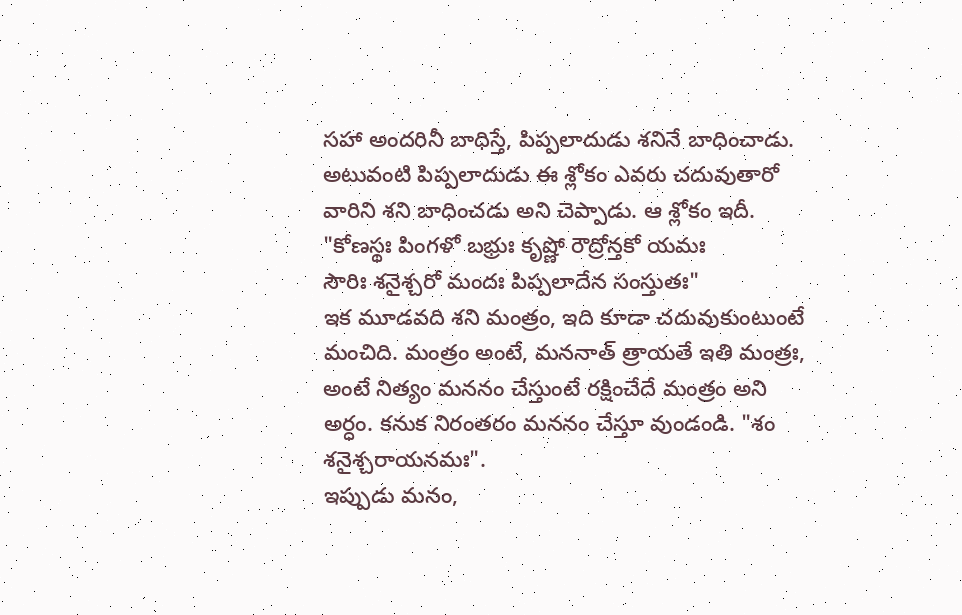సహా అందరినీ బాధిస్తే, పిప్పలాదుడు శనినే బాధించాడు. అటువంటి పిప్పలాదుడు ఈ శ్లోకం ఎవరు చదువుతారో వారిని శని బాధించడు అని చెప్పాడు. ఆ శ్లోకం ఇదీ.
"కోణస్థః పింగళో బభ్రుః కృష్ణో రౌద్రోన్తకో యమః
సౌరిః శనైశ్చరో మందః పిప్పలాదేన సంస్తుతః"
ఇక మూడవది శని మంత్రం, ఇది కూడా చదువుకుంటుంటే మంచిది. మంత్రం అంటే, మననాత్ త్రాయతే ఇతి మంత్రః, అంటే నిత్యం మననం చేస్తుంటే రక్షించేదే మంత్రం అని అర్ధం. కనుక నిరంతరం మననం చేస్తూ వుండండి. "శం శనైశ్చరాయనమః".
ఇప్పుడు మనం,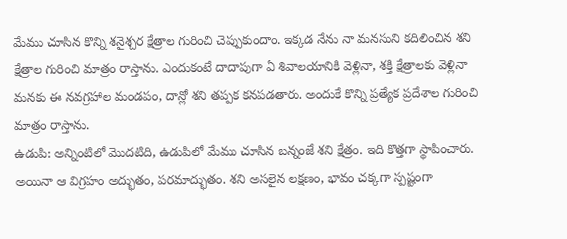మేము చూసిన కొన్ని శనైశ్చర క్షేత్రాల గురించి చెప్పుకుందాం. ఇక్కడ నేను నా మనసుని కదిలించిన శని క్షేత్రాల గురించి మాత్రం రాస్తాను. ఎందుకంటే దాదాపుగా ఏ శివాలయానికి వెళ్లినా, శక్తి క్షేత్రాలకు వెళ్లినా మనకు ఈ నవగ్రహాల మండపం, దాన్లో శని తప్పక కనపడతారు. అందుకే కొన్ని ప్రత్యేక ప్రదేశాల గురించి మాత్రం రాస్తాను.
ఉడుపి: అన్నింటిలో మొదటిది, ఉడుపిలో మేము చూసిన బన్నంజే శని క్షేత్రం. ఇది కొత్తగా స్థాపించారు. అయినా ఆ విగ్రహం అద్భుతం, పరమాద్భుతం. శని అసలైన లక్షణం, భావం చక్కగా స్పష్టంగా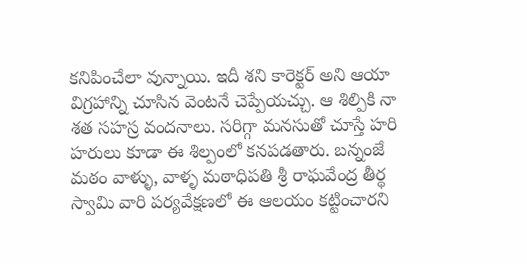కనిపించేలా వున్నాయి. ఇదీ శని కారెక్టర్ అని ఆయా విగ్రహాన్ని చూసిన వెంటనే చెప్పేయచ్చు. ఆ శిల్పికి నా శత సహస్ర వందనాలు. సరిగ్గా మనసుతో చూస్తే హరి హరులు కూడా ఈ శిల్పంలో కనపడతారు. బన్నంజే మఠం వాళ్ళు, వాళ్ళ మఠాధిపతి శ్రీ రాఘవేంద్ర తీర్థ స్వామి వారి పర్యవేక్షణలో ఈ ఆలయం కట్టించారని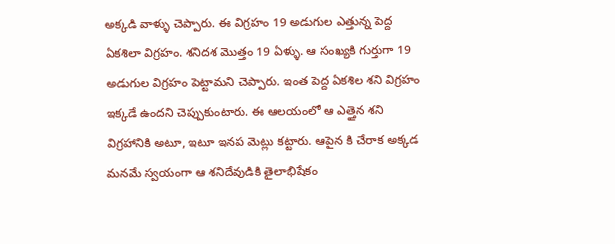అక్కడి వాళ్ళు చెప్పారు. ఈ విగ్రహం 19 అడుగుల ఎత్తున్న పెద్ద ఏకశిలా విగ్రహం. శనిదశ మొత్తం 19 ఏళ్ళు. ఆ సంఖ్యకి గుర్తుగా 19 అడుగుల విగ్రహం పెట్టామని చెప్పారు. ఇంత పెద్ద ఏకశిల శని విగ్రహం ఇక్కడే ఉందని చెప్పుకుంటారు. ఈ ఆలయంలో ఆ ఎత్తైన శని విగ్రహానికి అటూ, ఇటూ ఇనప మెట్లు కట్టారు. ఆపైన కి చేరాక అక్కడ మనమే స్వయంగా ఆ శనిదేవుడికి తైలాభిషేకం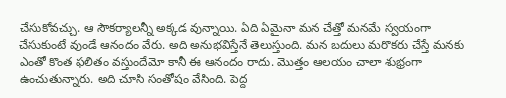చేసుకోవచ్చు. ఆ సౌకర్యాలన్నీ అక్కడ వున్నాయి. ఏది ఏమైనా మన చేత్తో మనమే స్వయంగా చేసుకుంటే వుండే ఆనందం వేరు. అది అనుభవిస్తేనే తెలుస్తుంది. మన బదులు మరొకరు చేస్తే మనకు ఎంతో కొంత ఫలితం వస్తుందేమో కానీ ఈ ఆనందం రాదు. మొత్తం ఆలయం చాలా శుభ్రంగా ఉంచుతున్నారు. అది చూసి సంతోషం వేసింది. పెద్ద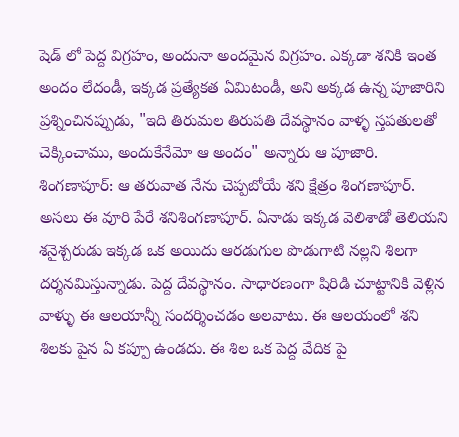షెడ్ లో పెద్ద విగ్రహం, అందునా అందమైన విగ్రహం. ఎక్కడా శనికి ఇంత అందం లేదండీ, ఇక్కడ ప్రత్యేకత ఏమిటండీ, అని అక్కడ ఉన్న పూజారిని ప్రశ్నించినప్పుడు, "ఇది తిరుమల తిరుపతి దేవస్థానం వాళ్ళ స్తపతులతో చెక్కించాము, అందుకేనేమో ఆ అందం" అన్నారు ఆ పూజారి.
శింగణాపూర్: ఆ తరువాత నేను చెప్పబోయే శని క్షేత్రం శింగణాపూర్. అసలు ఈ వూరి పేరే శనిశింగణాపూర్. ఏనాడు ఇక్కడ వెలిశాడో తెలియని శనైశ్చరుడు ఇక్కడ ఒక అయిదు ఆరడుగుల పొడుగాటి నల్లని శిలగా దర్శనమిస్తున్నాడు. పెద్ద దేవస్థానం. సాధారణంగా షిరిడి చూట్టానికి వెళ్లిన వాళ్ళు ఈ ఆలయాన్నీ సందర్శించడం అలవాటు. ఈ ఆలయంలో శని శిలకు పైన ఏ కప్పూ ఉండదు. ఈ శిల ఒక పెద్ద వేదిక పై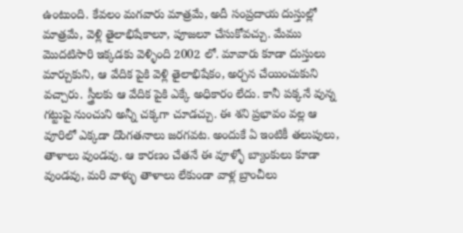ఉంటుంది. కేవలం మగవారు మాత్రమే, అదీ సంప్రదాయ దుస్తుల్లో మాత్రమే, వెళ్లి తైలాభిషేకాలూ, పూజలూ చేసుకోవచ్చు. మేము మొదటిసారి ఇక్కడకు వెళ్ళింది 2002 లో. మావారు కూడా దుస్తులు మార్చుకుని, ఆ వేదిక పైకి వెళ్లి తైలాభిషేకం, అర్చన చేయించుకుని వచ్చారు. స్త్రీలకు ఆ వేదిక పైకి ఎక్కే అధికారం లేదు. కానీ పక్కనే వున్న గట్టుపై నుంచుని అన్నీ చక్కగా చూడచ్చు. ఈ శని ప్రభావం వల్ల ఆ వూరిలో ఎక్కడా దొంగతనాలు జరగవట. అందుకే ఏ ఇంటికీ తలుపులు, తాళాలు వుండవు. ఆ కారణం చేతనే ఈ వూళ్ళో బ్యాంకులు కూడా వుండవు, మరి వాళ్ళు తాళాలు లేకుండా వాళ్ల బ్రాంచీలు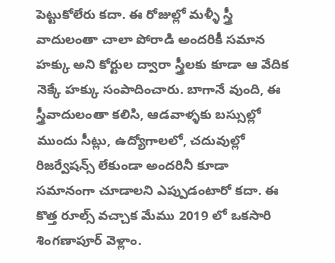పెట్టుకోలేరు కదా. ఈ రోజుల్లో మళ్ళీ స్త్రీ వాదులంతా చాలా పోరాడి అందరికీ సమాన హక్కు అని కోర్టుల ద్వారా స్త్రీలకు కూడా ఆ వేదిక నెక్కే హక్కు సంపాదించారు. బాగానే వుంది, ఈ స్త్రీవాదులంతా కలిసి, ఆడవాళ్ళకు బస్సుల్లో ముందు సీట్లు, ఉద్యోగాలలో, చదువుల్లో రిజర్వేషన్స్ లేకుండా అందరినీ కూడా సమానంగా చూడాలని ఎప్పుడంటారో కదా. ఈ కొత్త రూల్స్ వచ్చాక మేము 2019 లో ఒకసారి శింగణాపూర్ వెళ్లాం.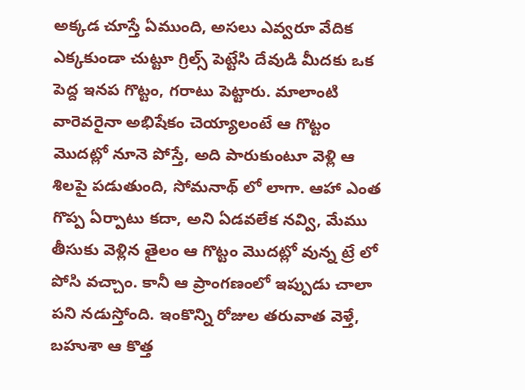అక్కడ చూస్తే ఏముంది, అసలు ఎవ్వరూ వేదిక ఎక్కకుండా చుట్టూ గ్రిల్స్ పెట్టేసి దేవుడి మీదకు ఒక పెద్ద ఇనప గొట్టం, గరాటు పెట్టారు. మాలాంటి వారెవరైనా అభిషేకం చెయ్యాలంటే ఆ గొట్టం మొదట్లో నూనె పోస్తే, అది పారుకుంటూ వెళ్లి ఆ శిలపై పడుతుంది, సోమనాథ్ లో లాగా. ఆహా ఎంత గొప్ప ఏర్పాటు కదా, అని ఏడవలేక నవ్వి, మేము తీసుకు వెళ్లిన తైలం ఆ గొట్టం మొదట్లో వున్న ట్రే లో పోసి వచ్చాం. కానీ ఆ ప్రాంగణంలో ఇప్పుడు చాలా పని నడుస్తోంది. ఇంకొన్ని రోజుల తరువాత వెళ్తే, బహుశా ఆ కొత్త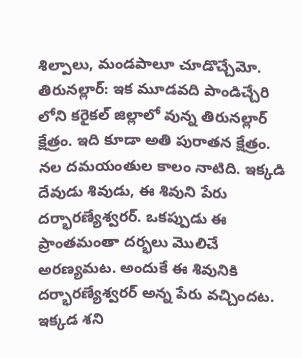శిల్పాలు, మండపాలూ చూడొచ్చేమో.
తిరునల్లార్: ఇక మూడవది పాండిచ్చేరి లోని కరైకల్ జిల్లాలో వున్న తిరునల్లార్ క్షేత్రం. ఇది కూడా అతి పురాతన క్షేత్రం. నల దమయంతుల కాలం నాటిది. ఇక్కడి దేవుడు శివుడు, ఈ శివుని పేరు దర్భారణ్యేశ్వరర్. ఒకప్పుడు ఈ ప్రాంతమంతా దర్భలు మొలిచే అరణ్యమట. అందుకే ఈ శివునికి దర్భారణ్యేశ్వరర్ అన్న పేరు వచ్చిందట. ఇక్కడ శని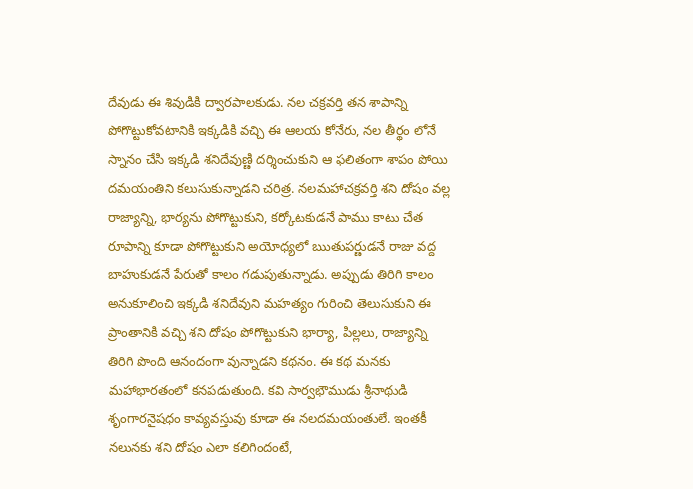దేవుడు ఈ శివుడికి ద్వారపాలకుడు. నల చక్రవర్తి తన శాపాన్ని పోగొట్టుకోవటానికి ఇక్కడికి వచ్చి ఈ ఆలయ కోనేరు, నల తీర్థం లోనే స్నానం చేసి ఇక్కడి శనిదేవుణ్ణి దర్శించుకుని ఆ ఫలితంగా శాపం పోయి దమయంతిని కలుసుకున్నాడని చరిత్ర. నలమహాచక్రవర్తి శని దోషం వల్ల రాజ్యాన్ని, భార్యను పోగొట్టుకుని, కర్కోటకుడనే పాము కాటు చేత రూపాన్ని కూడా పోగొట్టుకుని అయోధ్యలో ఋతుపర్ణుడనే రాజు వద్ద బాహుకుడనే పేరుతో కాలం గడుపుతున్నాడు. అప్పుడు తిరిగి కాలం అనుకూలించి ఇక్కడి శనిదేవుని మహత్యం గురించి తెలుసుకుని ఈ ప్రాంతానికి వచ్చి శని దోషం పోగొట్టుకుని భార్యా, పిల్లలు, రాజ్యాన్ని తిరిగి పొంది ఆనందంగా వున్నాడని కథనం. ఈ కథ మనకు మహాభారతంలో కనపడుతుంది. కవి సార్వభౌముడు శ్రీనాథుడి శృంగారనైషధం కావ్యవస్తువు కూడా ఈ నలదమయంతులే. ఇంతకీ నలునకు శని దోషం ఎలా కలిగిందంటే,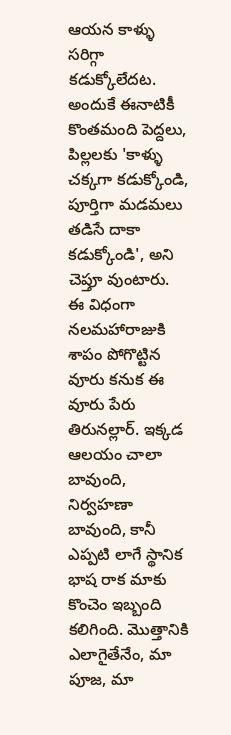ఆయన కాళ్ళు సరిగ్గా కడుక్కోలేదట. అందుకే ఈనాటికీ కొంతమంది పెద్దలు, పిల్లలకు 'కాళ్ళు చక్కగా కడుక్కోండి, పూర్తిగా మడమలు తడిసే దాకా కడుక్కోండి', అని చెప్తూ వుంటారు. ఈ విధంగా నలమహారాజుకి శాపం పోగొట్టిన వూరు కనుక ఈ వూరు పేరు తిరునల్లార్. ఇక్కడ ఆలయం చాలా బావుంది, నిర్వహణా బావుంది, కానీ ఎప్పటి లాగే స్థానిక భాష రాక మాకు కొంచెం ఇబ్బంది కలిగింది. మొత్తానికి ఎలాగైతేనేం, మా పూజ, మా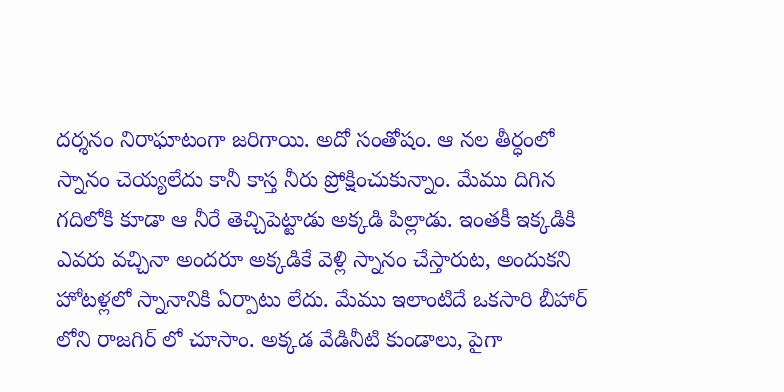దర్శనం నిరాఘాటంగా జరిగాయి. అదో సంతోషం. ఆ నల తీర్ధంలో స్నానం చెయ్యలేదు కానీ కాస్త నీరు ప్రోక్షించుకున్నాం. మేము దిగిన గదిలోకి కూడా ఆ నీరే తెచ్చిపెట్టాడు అక్కడి పిల్లాడు. ఇంతకీ ఇక్కడికి ఎవరు వచ్చినా అందరూ అక్కడికే వెళ్లి స్నానం చేస్తారుట, అందుకని హోటళ్లలో స్నానానికి ఏర్పాటు లేదు. మేము ఇలాంటిదే ఒకసారి బీహార్ లోని రాజగిర్ లో చూసాం. అక్కడ వేడినీటి కుండాలు, పైగా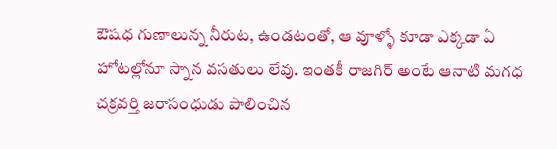ఔషధ గుణాలున్న నీరుట, ఉండటంతో, ఆ వూళ్ళో కూడా ఎక్కడా ఏ హోటల్లోనూ స్నాన వసతులు లేవు. ఇంతకీ రాజగిర్ అంటే ఆనాటి మగధ చక్రవర్తి జరాసంధుడు పాలించిన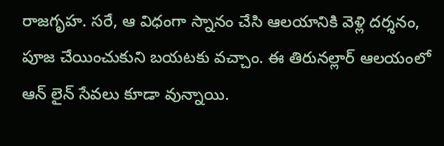రాజగృహ. సరే, ఆ విధంగా స్నానం చేసి ఆలయానికి వెళ్లి దర్శనం, పూజ చేయించుకుని బయటకు వచ్చాం. ఈ తిరునల్లార్ ఆలయంలో ఆన్ లైన్ సేవలు కూడా వున్నాయి.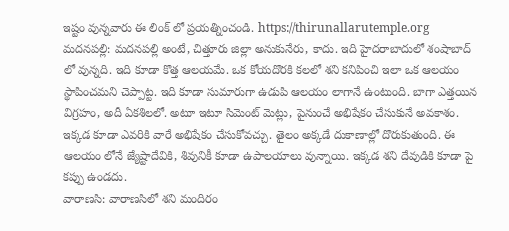ఇష్టం వున్నవారు ఈ లింక్ లో ప్రయత్నించండి. https://thirunallarutemple.org
మదనపల్లి: మదనపల్లి అంటే, చిత్తూరు జిల్లా అనుకునేరు, కాదు. ఇది హైదరాబాదులో శంషాబాద్ లో వున్నది. ఇది కూడా కొత్త ఆలయమే. ఒక కోయదొరకి కలలో శని కనిపించి ఇలా ఒక ఆలయం స్థాపించమని చెప్పాట్ట. ఇది కూడా సుమారుగా ఉడుపి ఆలయం లాగానే ఉంటుంది. బాగా ఎత్తయిన విగ్రహం, అదీ ఏకశిలలో. అటూ ఇటూ సిమెంట్ మెట్లు, పైనుంచే అభిషేకం చేసుకునే అవకాశం. ఇక్కడ కూడా ఎవరికి వారే అభిషేకం చేసుకోవచ్చు. తైలం అక్కడే దుకాణాల్లో దొరుకుతుంది. ఈ ఆలయం లోనే జ్యేష్టాదేవికి, శివునికీ కూడా ఉపాలయాలు వున్నాయి. ఇక్కడ శని దేవుడికి కూడా పై కప్పు ఉండదు.
వారాణసి: వారాణసిలో శని మందిరం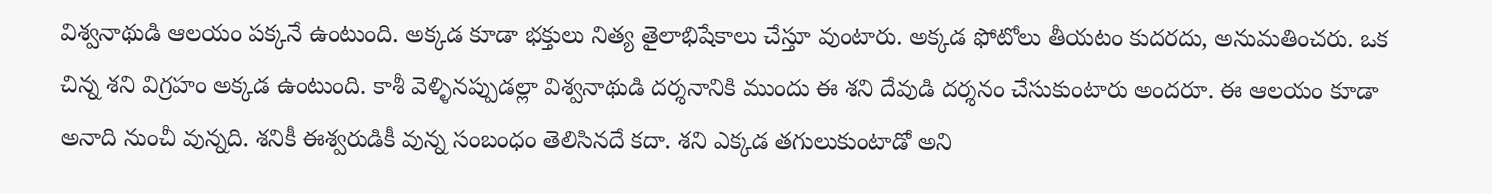విశ్వనాథుడి ఆలయం పక్కనే ఉంటుంది. అక్కడ కూడా భక్తులు నిత్య తైలాభిషేకాలు చేస్తూ వుంటారు. అక్కడ ఫోటోలు తీయటం కుదరదు, అనుమతించరు. ఒక చిన్న శని విగ్రహం అక్కడ ఉంటుంది. కాశీ వెళ్ళినప్పుడల్లా విశ్వనాథుడి దర్శనానికి ముందు ఈ శని దేవుడి దర్శనం చేసుకుంటారు అందరూ. ఈ ఆలయం కూడా అనాది నుంచీ వున్నది. శనికీ ఈశ్వరుడికీ వున్న సంబంధం తెలిసినదే కదా. శని ఎక్కడ తగులుకుంటాడో అని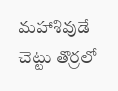మహాశివుడే చెట్టు తొర్రలో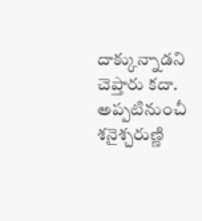దాక్కున్నాడని చెప్తారు కదా. అప్పటినుంచీ శనైశ్చరుణ్ణి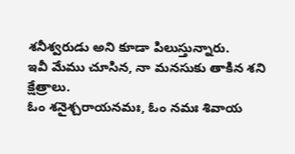శనీశ్వరుడు అని కూడా పిలుస్తున్నారు.
ఇవీ మేము చూసిన, నా మనసుకు తాకిన శని క్షేత్రాలు.
ఓం శనైశ్చరాయనమః, ఓం నమః శివాయ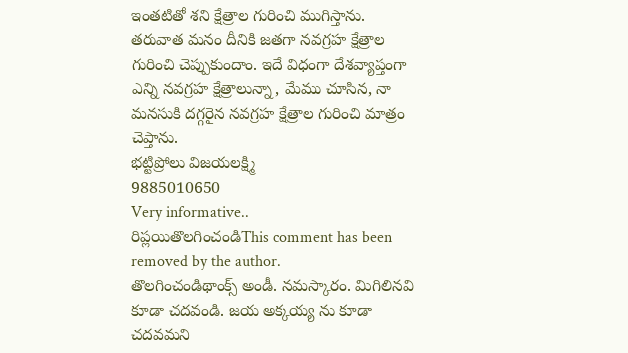ఇంతటితో శని క్షేత్రాల గురించి ముగిస్తాను. తరువాత మనం దీనికి జతగా నవగ్రహ క్షేత్రాల గురించి చెప్పుకుందాం. ఇదే విధంగా దేశవ్యాప్తంగా ఎన్ని నవగ్రహ క్షేత్రాలున్నా, మేము చూసిన, నా మనసుకి దగ్గరైన నవగ్రహ క్షేత్రాల గురించి మాత్రం చెప్తాను.
భట్టిప్రోలు విజయలక్ష్మి
9885010650
Very informative..
రిప్లయితొలగించండిThis comment has been removed by the author.
తొలగించండిథాంక్స్ అండీ. నమస్కారం. మిగిలినవి కూడా చదవండి. జయ అక్కయ్య ను కూడా చదవమని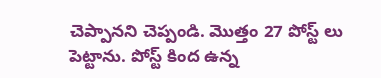చెప్పానని చెప్పండి. మొత్తం 27 పోస్ట్ లు పెట్టాను. పోస్ట్ కింద ఉన్న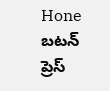Hone బటన్ ప్రెస్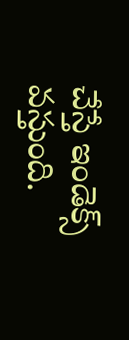చేస్తే ఇండెక్స్ వస్తుంది.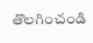తొలగించండి